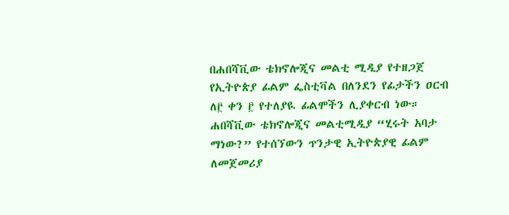በሐበሻቪው ቴክኖሎጂና መልቲ ሚዲያ የተዘጋጀ የኢትዮጵያ ፊልም ፌስቲቫል በለንደን የፊታችን ዐርብ ለ፫ ቀን ፫ የተለያዪ ፊልሞችን ሊያቀርብ ነው።
ሐበሻቪው ቴክኖሎጂና መልቲሚዲያ “ሂሩት አባታ ማነው?” የተሰኘውን ጥንታዊ ኢትዮጵያዊ ፊልም ለመጀመሪያ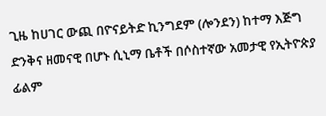ጊዜ ከሀገር ውጪ በዮናይትድ ኪንግደም (ሎንደን) ከተማ እጅግ ድንቅና ዘመናዊ በሆኑ ሲኒማ ቤቶች በሶስተኛው አመታዊ የኢትዮጵያ ፊልም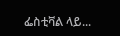ፌስቲቫል ላይ...